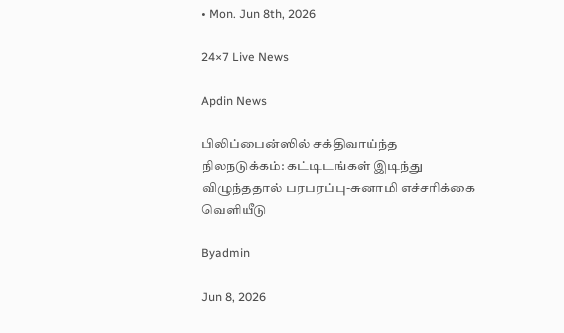• Mon. Jun 8th, 2026

24×7 Live News

Apdin News

பிலிப்பைன்ஸில் சக்திவாய்ந்த நிலநடுக்கம்: கட்டிடங்கள் இடிந்து விழுந்ததால் பரபரப்பு-சுனாமி எச்சரிக்கை வெளியீடு

Byadmin

Jun 8, 2026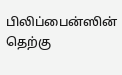பிலிப்பைன்ஸின் தெற்கு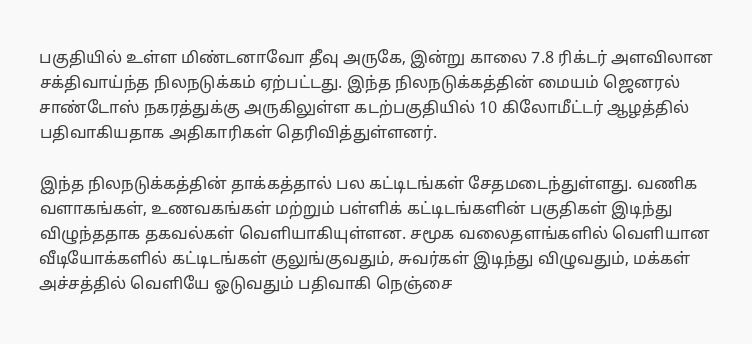பகுதியில் உள்ள மிண்டனாவோ தீவு அருகே, இன்று காலை 7.8 ரிக்டர் அளவிலான சக்திவாய்ந்த நிலநடுக்கம் ஏற்பட்டது. இந்த நிலநடுக்கத்தின் மையம் ஜெனரல் சாண்டோஸ் நகரத்துக்கு அருகிலுள்ள கடற்பகுதியில் 10 கிலோமீட்டர் ஆழத்தில் பதிவாகியதாக அதிகாரிகள் தெரிவித்துள்ளனர்.

இந்த நிலநடுக்கத்தின் தாக்கத்தால் பல கட்டிடங்கள் சேதமடைந்துள்ளது. வணிக வளாகங்கள், உணவகங்கள் மற்றும் பள்ளிக் கட்டிடங்களின் பகுதிகள் இடிந்து விழுந்ததாக தகவல்கள் வெளியாகியுள்ளன. சமூக வலைதளங்களில் வெளியான வீடியோக்களில் கட்டிடங்கள் குலுங்குவதும், சுவர்கள் இடிந்து விழுவதும், மக்கள் அச்சத்தில் வெளியே ஓடுவதும் பதிவாகி நெஞ்சை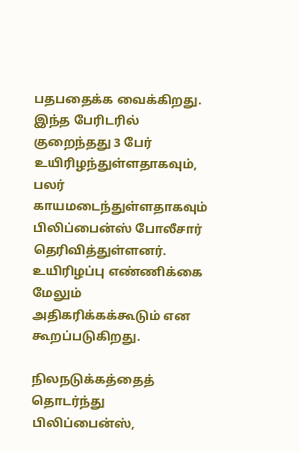பதபதைக்க வைக்கிறது. இந்த பேரிடரில் குறைந்தது 3 பேர் உயிரிழந்துள்ளதாகவும், பலர் காயமடைந்துள்ளதாகவும் பிலிப்பைன்ஸ் போலீசார் தெரிவித்துள்ளனர். உயிரிழப்பு எண்ணிக்கை மேலும் அதிகரிக்கக்கூடும் என கூறப்படுகிறது.

நிலநடுக்கத்தைத் தொடர்ந்து பிலிப்பைன்ஸ்,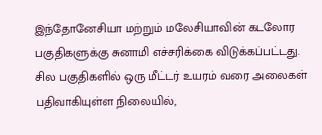இந்தோனேசியா மற்றும் மலேசியாவின் கடலோர பகுதிகளுக்கு சுனாமி எச்சரிக்கை விடுக்கப்பட்டது. சில பகுதிகளில் ஒரு மீட்டர் உயரம் வரை அலைகள் பதிவாகியுள்ள நிலையில்,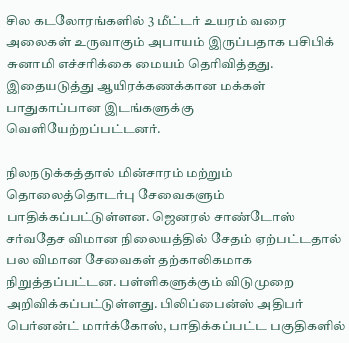சில கடலோரங்களில் 3 மீட்டர் உயரம் வரை அலைகள் உருவாகும் அபாயம் இருப்பதாக பசிபிக் சுனாமி எச்சரிக்கை மையம் தெரிவித்தது. இதையடுத்து ஆயிரக்கணக்கான மக்கள் பாதுகாப்பான இடங்களுக்கு வெளியேற்றப்பட்டனர்.

நிலநடுக்கத்தால் மின்சாரம் மற்றும் தொலைத்தொடர்பு சேவைகளும் பாதிக்கப்பட்டுள்ளன. ஜெனரல் சாண்டோஸ் சர்வதேச விமான நிலையத்தில் சேதம் ஏற்பட்டதால் பல விமான சேவைகள் தற்காலிகமாக நிறுத்தப்பட்டன. பள்ளிகளுக்கும் விடுமுறை அறிவிக்கப்பட்டுள்ளது. பிலிப்பைன்ஸ் அதிபர் பெர்னன்ட் மார்க்கோஸ், பாதிக்கப்பட்ட பகுதிகளில்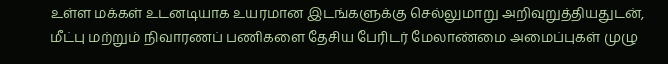உள்ள மக்கள் உடனடியாக உயரமான இடங்களுக்கு செல்லுமாறு அறிவுறுத்தியதுடன், மீட்பு மற்றும் நிவாரணப் பணிகளை தேசிய பேரிடர் மேலாண்மை அமைப்புகள் முழு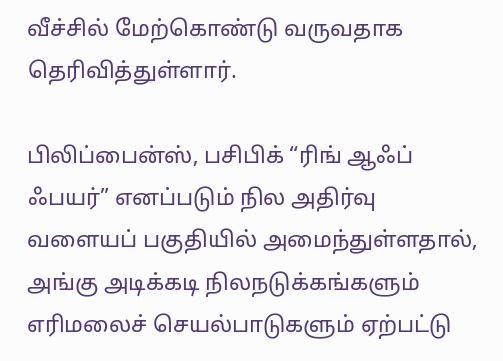வீச்சில் மேற்கொண்டு வருவதாக தெரிவித்துள்ளார்.

பிலிப்பைன்ஸ், பசிபிக் “ரிங் ஆஃப் ஃபயர்” எனப்படும் நில அதிர்வு வளையப் பகுதியில் அமைந்துள்ளதால், அங்கு அடிக்கடி நிலநடுக்கங்களும் எரிமலைச் செயல்பாடுகளும் ஏற்பட்டு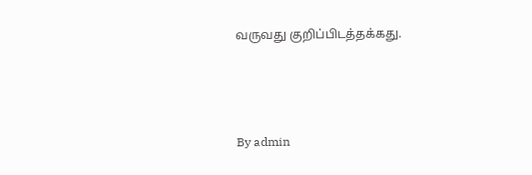வருவது குறிப்பிடத்தக்கது.



By admin